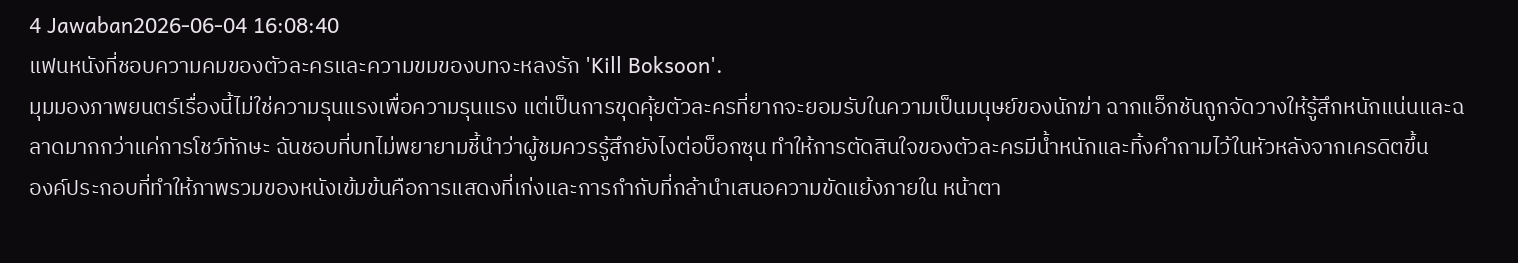4 Jawaban2026-06-04 16:08:40
แฟนหนังที่ชอบความคมของตัวละครและความขมของบทจะหลงรัก 'Kill Boksoon'.
มุมมองภาพยนตร์เรื่องนี้ไม่ใช่ความรุนแรงเพื่อความรุนแรง แต่เป็นการขุดคุ้ยตัวละครที่ยากจะยอมรับในความเป็นมนุษย์ของนักฆ่า ฉากแอ็กชันถูกจัดวางให้รู้สึกหนักแน่นและฉลาดมากกว่าแค่การโชว์ทักษะ ฉันชอบที่บทไม่พยายามชี้นำว่าผู้ชมควรรู้สึกยังไงต่อบ็อกซุน ทำให้การตัดสินใจของตัวละครมีน้ำหนักและทิ้งคำถามไว้ในหัวหลังจากเครดิตขึ้น
องค์ประกอบที่ทำให้ภาพรวมของหนังเข้มข้นคือการแสดงที่เก่งและการกำกับที่กล้านำเสนอความขัดแย้งภายใน หน้าตา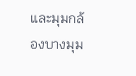และมุมกล้องบางมุม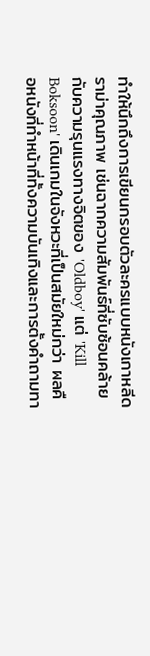ทำให้นึกถึงการเขียนกรอบตัวละครแบบหนังเกาหลีดราม่าคุณภาพ เช่นฉากความสัมพันธ์ที่ซับซ้อนคล้ายกับความรุนแรงทางจิตของ 'Oldboy' แต่ 'Kill Boksoon' เดินเกมในจังหวะที่เป็นสมัยใหม่กว่า ผลคือหนังที่ทำหน้าที่ทั้งความบันเทิงและการตั้งคำถามทา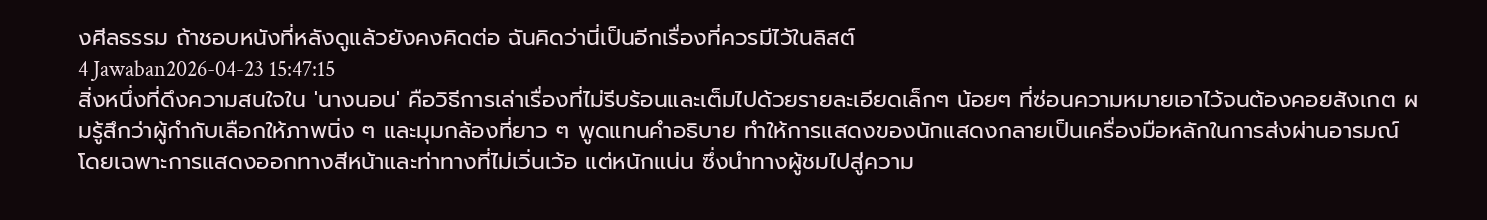งศีลธรรม ถ้าชอบหนังที่หลังดูแล้วยังคงคิดต่อ ฉันคิดว่านี่เป็นอีกเรื่องที่ควรมีไว้ในลิสต์
4 Jawaban2026-04-23 15:47:15
สิ่งหนึ่งที่ดึงความสนใจใน 'นางนอน' คือวิธีการเล่าเรื่องที่ไม่รีบร้อนและเต็มไปด้วยรายละเอียดเล็กๆ น้อยๆ ที่ซ่อนความหมายเอาไว้จนต้องคอยสังเกต ผมรู้สึกว่าผู้กำกับเลือกให้ภาพนิ่ง ๆ และมุมกล้องที่ยาว ๆ พูดแทนคำอธิบาย ทำให้การแสดงของนักแสดงกลายเป็นเครื่องมือหลักในการส่งผ่านอารมณ์ โดยเฉพาะการแสดงออกทางสีหน้าและท่าทางที่ไม่เวิ่นเว้อ แต่หนักแน่น ซึ่งนำทางผู้ชมไปสู่ความ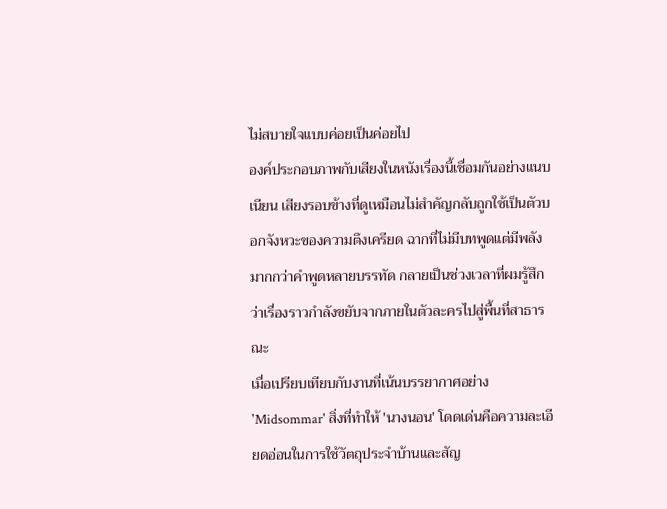ไม่สบายใจแบบค่อยเป็นค่อยไป
องค์ประกอบภาพกับเสียงในหนังเรื่องนี้เชื่อมกันอย่างแนบเนียน เสียงรอบข้างที่ดูเหมือนไม่สำคัญกลับถูกใช้เป็นตัวบอกจังหวะของความตึงเครียด ฉากที่ไม่มีบทพูดแต่มีพลังมากกว่าคำพูดหลายบรรทัด กลายเป็นช่วงเวลาที่ผมรู้สึกว่าเรื่องราวกำลังขยับจากภายในตัวละครไปสู่พื้นที่สาธารณะ
เมื่อเปรียบเทียบกับงานที่เน้นบรรยากาศอย่าง 'Midsommar' สิ่งที่ทำให้ 'นางนอน' โดดเด่นคือความละเอียดอ่อนในการใช้วัตถุประจำบ้านและสัญ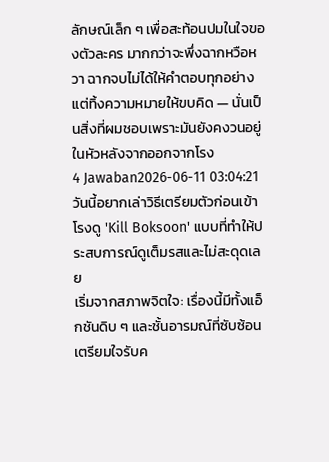ลักษณ์เล็ก ๆ เพื่อสะท้อนปมในใจของตัวละคร มากกว่าจะพึ่งฉากหวือหวา ฉากจบไม่ได้ให้คำตอบทุกอย่าง แต่ทิ้งความหมายให้ขบคิด — นั่นเป็นสิ่งที่ผมชอบเพราะมันยังคงวนอยู่ในหัวหลังจากออกจากโรง
4 Jawaban2026-06-11 03:04:21
วันนี้อยากเล่าวิธีเตรียมตัวก่อนเข้าโรงดู 'Kill Boksoon' แบบที่ทำให้ประสบการณ์ดูเต็มรสและไม่สะดุดเลย
เริ่มจากสภาพจิตใจ: เรื่องนี้มีทั้งแอ็กชันดิบ ๆ และชั้นอารมณ์ที่ซับซ้อน เตรียมใจรับค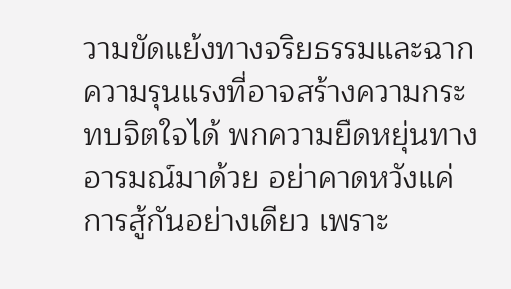วามขัดแย้งทางจริยธรรมและฉากความรุนแรงที่อาจสร้างความกระทบจิตใจได้ พกความยืดหยุ่นทางอารมณ์มาด้วย อย่าคาดหวังแค่การสู้กันอย่างเดียว เพราะ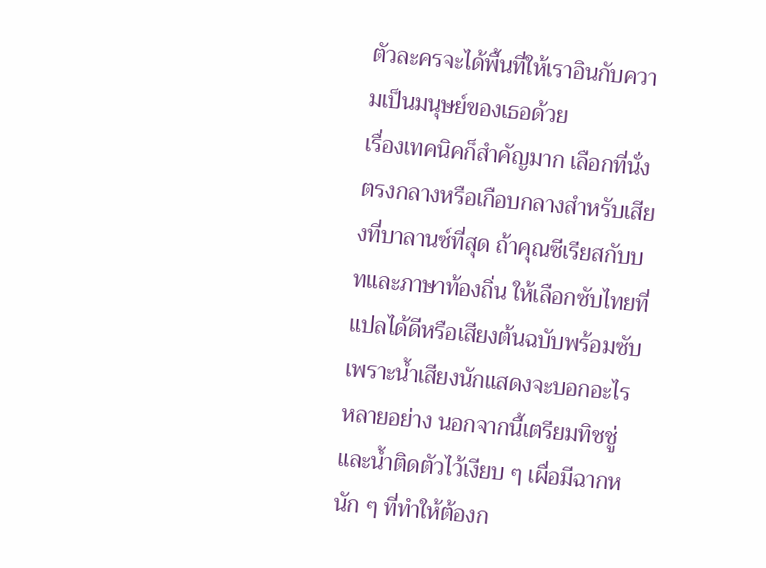ตัวละครจะได้พื้นที่ให้เราอินกับความเป็นมนุษย์ของเธอด้วย
เรื่องเทคนิคก็สำคัญมาก เลือกที่นั่งตรงกลางหรือเกือบกลางสำหรับเสียงที่บาลานซ์ที่สุด ถ้าคุณซีเรียสกับบทและภาษาท้องถิ่น ให้เลือกซับไทยที่แปลได้ดีหรือเสียงต้นฉบับพร้อมซับ เพราะน้ำเสียงนักแสดงจะบอกอะไรหลายอย่าง นอกจากนี้เตรียมทิชชู่และน้ำติดตัวไว้เงียบ ๆ เผื่อมีฉากหนัก ๆ ที่ทำให้ต้องก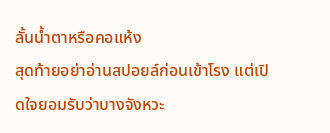ลั้นน้ำตาหรือคอแห้ง
สุดท้ายอย่าอ่านสปอยล์ก่อนเข้าโรง แต่เปิดใจยอมรับว่าบางจังหวะ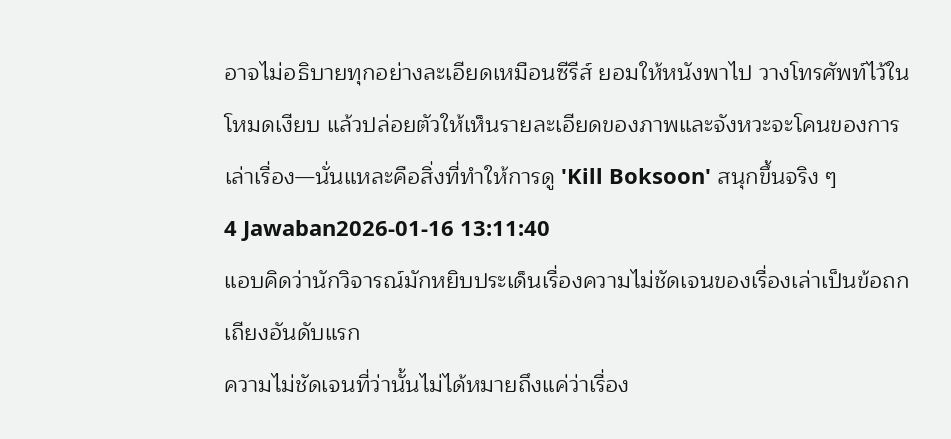อาจไม่อธิบายทุกอย่างละเอียดเหมือนซีรีส์ ยอมให้หนังพาไป วางโทรศัพท์ไว้ในโหมดเงียบ แล้วปล่อยตัวให้เห็นรายละเอียดของภาพและจังหวะจะโคนของการเล่าเรื่อง—นั่นแหละคือสิ่งที่ทำให้การดู 'Kill Boksoon' สนุกขึ้นจริง ๆ
4 Jawaban2026-01-16 13:11:40
แอบคิดว่านักวิจารณ์มักหยิบประเด็นเรื่องความไม่ชัดเจนของเรื่องเล่าเป็นข้อถกเถียงอันดับแรก
ความไม่ชัดเจนที่ว่านั้นไม่ได้หมายถึงแค่ว่าเรื่อง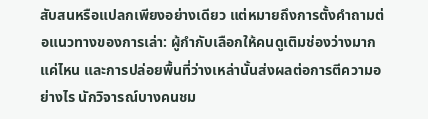สับสนหรือแปลกเพียงอย่างเดียว แต่หมายถึงการตั้งคำถามต่อแนวทางของการเล่า: ผู้กำกับเลือกให้คนดูเติมช่องว่างมากแค่ไหน และการปล่อยพื้นที่ว่างเหล่านั้นส่งผลต่อการตีความอย่างไร นักวิจารณ์บางคนชม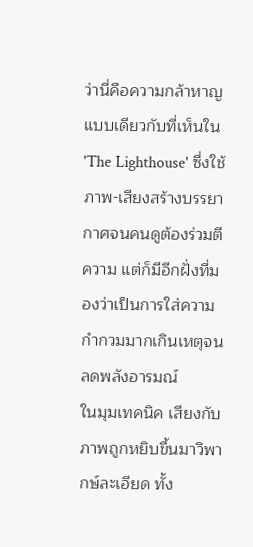ว่านี่คือความกล้าหาญแบบเดียวกับที่เห็นใน 'The Lighthouse' ซึ่งใช้ภาพ-เสียงสร้างบรรยากาศจนคนดูต้องร่วมตีความ แต่ก็มีอีกฝั่งที่มองว่าเป็นการใส่ความกำกวมมากเกินเหตุจนลดพลังอารมณ์
ในมุมเทคนิค เสียงกับภาพถูกหยิบขึ้นมาวิพากษ์ละเอียด ทั้ง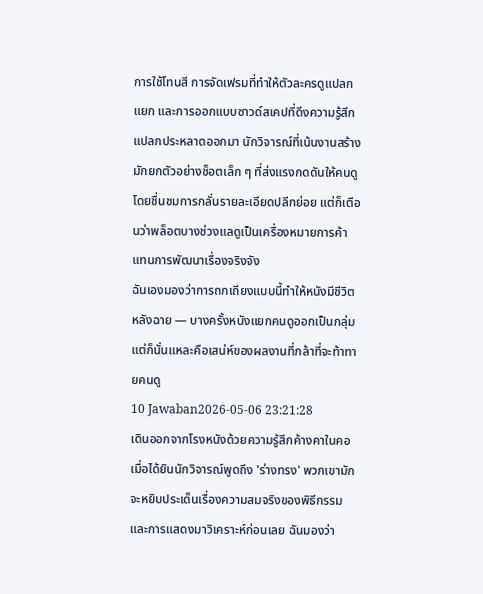การใช้โทนสี การจัดเฟรมที่ทำให้ตัวละครดูแปลกแยก และการออกแบบซาวด์สเคปที่ดึงความรู้สึกแปลกประหลาดออกมา นักวิจารณ์ที่เน้นงานสร้างมักยกตัวอย่างช็อตเล็ก ๆ ที่ส่งแรงกดดันให้คนดู โดยชื่นชมการกลั่นรายละเอียดปลีกย่อย แต่ก็เตือนว่าพล็อตบางช่วงแลดูเป็นเครื่องหมายการค้าแทนการพัฒนาเรื่องจริงจัง
ฉันเองมองว่าการถกเถียงแบบนี้ทำให้หนังมีชีวิตหลังฉาย — บางครั้งหนังแยกคนดูออกเป็นกลุ่ม แต่ก็นั่นแหละคือเสน่ห์ของผลงานที่กล้าที่จะท้าทายคนดู
10 Jawaban2026-05-06 23:21:28
เดินออกจากโรงหนังด้วยความรู้สึกค้างคาในคอ เมื่อได้ยินนักวิจารณ์พูดถึง 'ร่างทรง' พวกเขามักจะหยิบประเด็นเรื่องความสมจริงของพิธีกรรมและการแสดงมาวิเคราะห์ก่อนเลย ฉันมองว่า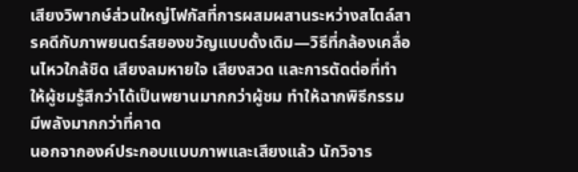เสียงวิพากษ์ส่วนใหญ่โฟกัสที่การผสมผสานระหว่างสไตล์สารคดีกับภาพยนตร์สยองขวัญแบบดั้งเดิม—วิธีที่กล้องเคลื่อนไหวใกล้ชิด เสียงลมหายใจ เสียงสวด และการตัดต่อที่ทำให้ผู้ชมรู้สึกว่าได้เป็นพยานมากกว่าผู้ชม ทำให้ฉากพิธีกรรมมีพลังมากกว่าที่คาด
นอกจากองค์ประกอบแบบภาพและเสียงแล้ว นักวิจาร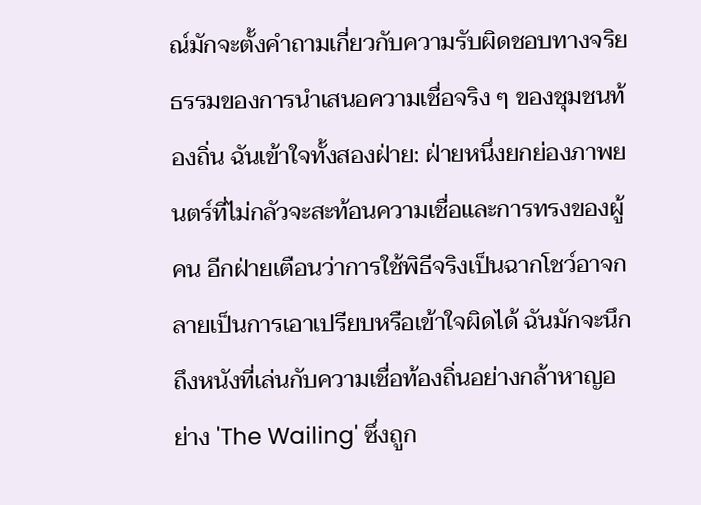ณ์มักจะตั้งคำถามเกี่ยวกับความรับผิดชอบทางจริยธรรมของการนำเสนอความเชื่อจริง ๆ ของชุมชนท้องถิ่น ฉันเข้าใจทั้งสองฝ่าย: ฝ่ายหนึ่งยกย่องภาพยนตร์ที่ไม่กลัวจะสะท้อนความเชื่อและการทรงของผู้คน อีกฝ่ายเตือนว่าการใช้พิธีจริงเป็นฉากโชว์อาจกลายเป็นการเอาเปรียบหรือเข้าใจผิดได้ ฉันมักจะนึกถึงหนังที่เล่นกับความเชื่อท้องถิ่นอย่างกล้าหาญอย่าง 'The Wailing' ซึ่งถูก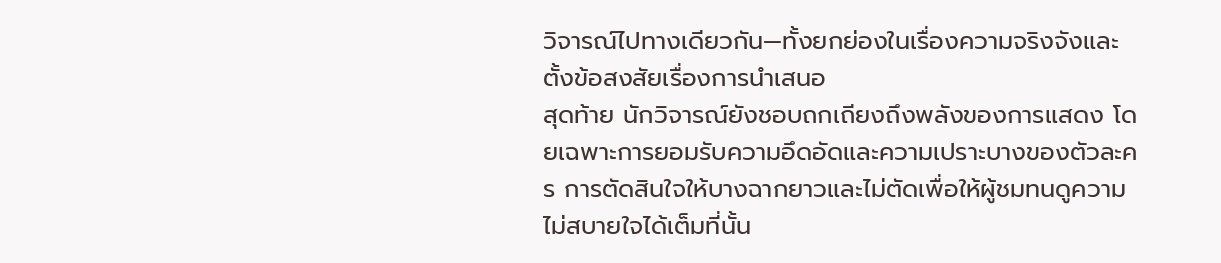วิจารณ์ไปทางเดียวกัน—ทั้งยกย่องในเรื่องความจริงจังและตั้งข้อสงสัยเรื่องการนำเสนอ
สุดท้าย นักวิจารณ์ยังชอบถกเถียงถึงพลังของการแสดง โดยเฉพาะการยอมรับความอึดอัดและความเปราะบางของตัวละคร การตัดสินใจให้บางฉากยาวและไม่ตัดเพื่อให้ผู้ชมทนดูความไม่สบายใจได้เต็มที่นั้น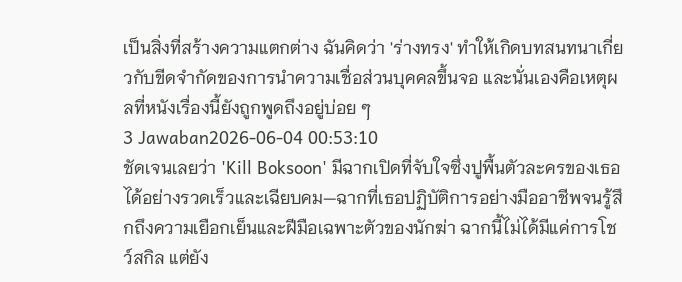เป็นสิ่งที่สร้างความแตกต่าง ฉันคิดว่า 'ร่างทรง' ทำให้เกิดบทสนทนาเกี่ยวกับขีดจำกัดของการนำความเชื่อส่วนบุคคลขึ้นจอ และนั่นเองคือเหตุผลที่หนังเรื่องนี้ยังถูกพูดถึงอยู่บ่อย ๆ
3 Jawaban2026-06-04 00:53:10
ชัดเจนเลยว่า 'Kill Boksoon' มีฉากเปิดที่จับใจซึ่งปูพื้นตัวละครของเธอได้อย่างรวดเร็วและเฉียบคม—ฉากที่เธอปฏิบัติการอย่างมืออาชีพจนรู้สึกถึงความเยือกเย็นและฝีมือเฉพาะตัวของนักฆ่า ฉากนี้ไม่ได้มีแค่การโชว์สกิล แต่ยัง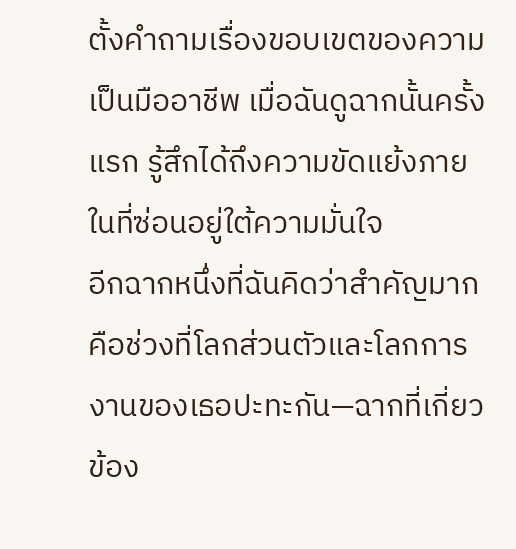ตั้งคำถามเรื่องขอบเขตของความเป็นมืออาชีพ เมื่อฉันดูฉากนั้นครั้งแรก รู้สึกได้ถึงความขัดแย้งภายในที่ซ่อนอยู่ใต้ความมั่นใจ
อีกฉากหนึ่งที่ฉันคิดว่าสำคัญมากคือช่วงที่โลกส่วนตัวและโลกการงานของเธอปะทะกัน—ฉากที่เกี่ยวข้อง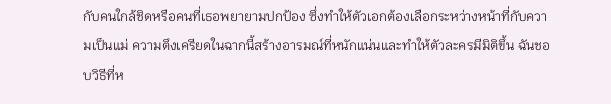กับคนใกล้ชิดหรือคนที่เธอพยายามปกป้อง ซึ่งทำให้ตัวเอกต้องเลือกระหว่างหน้าที่กับความเป็นแม่ ความตึงเครียดในฉากนี้สร้างอารมณ์ที่หนักแน่นและทำให้ตัวละครมีมิติขึ้น ฉันชอบวิธีที่ห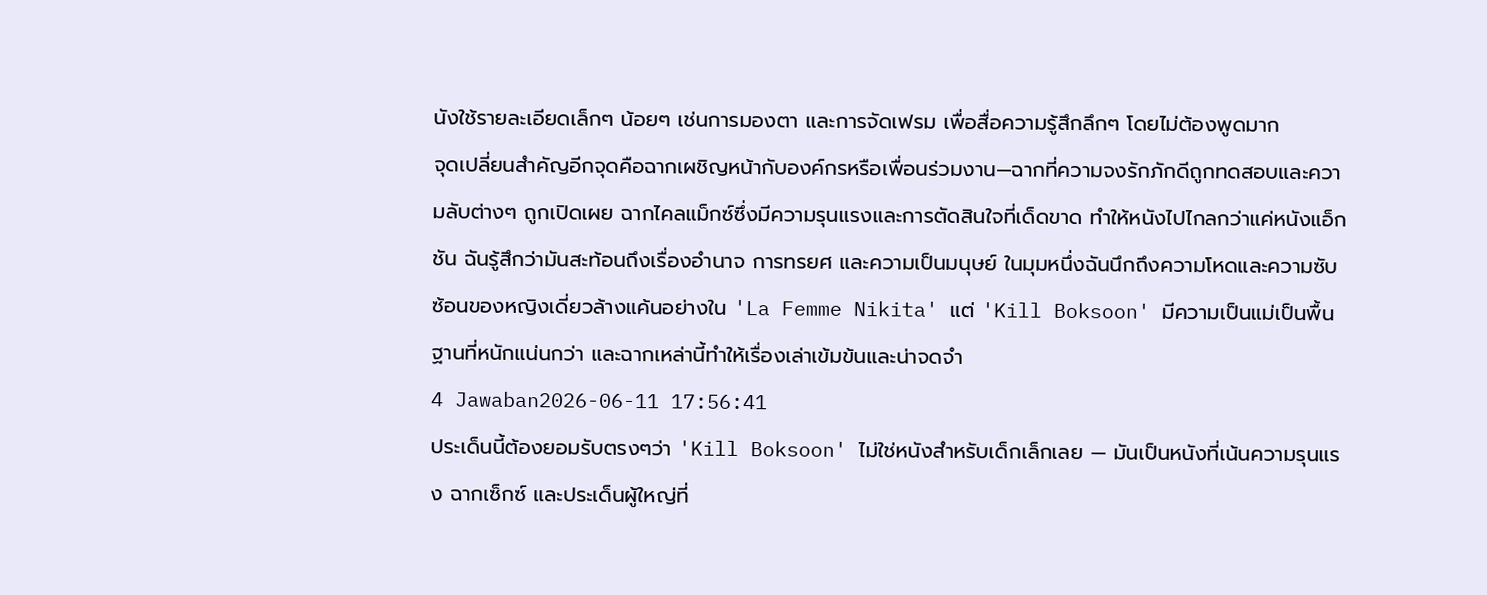นังใช้รายละเอียดเล็กๆ น้อยๆ เช่นการมองตา และการจัดเฟรม เพื่อสื่อความรู้สึกลึกๆ โดยไม่ต้องพูดมาก
จุดเปลี่ยนสำคัญอีกจุดคือฉากเผชิญหน้ากับองค์กรหรือเพื่อนร่วมงาน—ฉากที่ความจงรักภักดีถูกทดสอบและความลับต่างๆ ถูกเปิดเผย ฉากไคลแม็กซ์ซึ่งมีความรุนแรงและการตัดสินใจที่เด็ดขาด ทำให้หนังไปไกลกว่าแค่หนังแอ็กชัน ฉันรู้สึกว่ามันสะท้อนถึงเรื่องอำนาจ การทรยศ และความเป็นมนุษย์ ในมุมหนึ่งฉันนึกถึงความโหดและความซับซ้อนของหญิงเดี่ยวล้างแค้นอย่างใน 'La Femme Nikita' แต่ 'Kill Boksoon' มีความเป็นแม่เป็นพื้นฐานที่หนักแน่นกว่า และฉากเหล่านี้ทำให้เรื่องเล่าเข้มข้นและน่าจดจำ
4 Jawaban2026-06-11 17:56:41
ประเด็นนี้ต้องยอมรับตรงๆว่า 'Kill Boksoon' ไม่ใช่หนังสำหรับเด็กเล็กเลย — มันเป็นหนังที่เน้นความรุนแรง ฉากเซ็กซ์ และประเด็นผู้ใหญ่ที่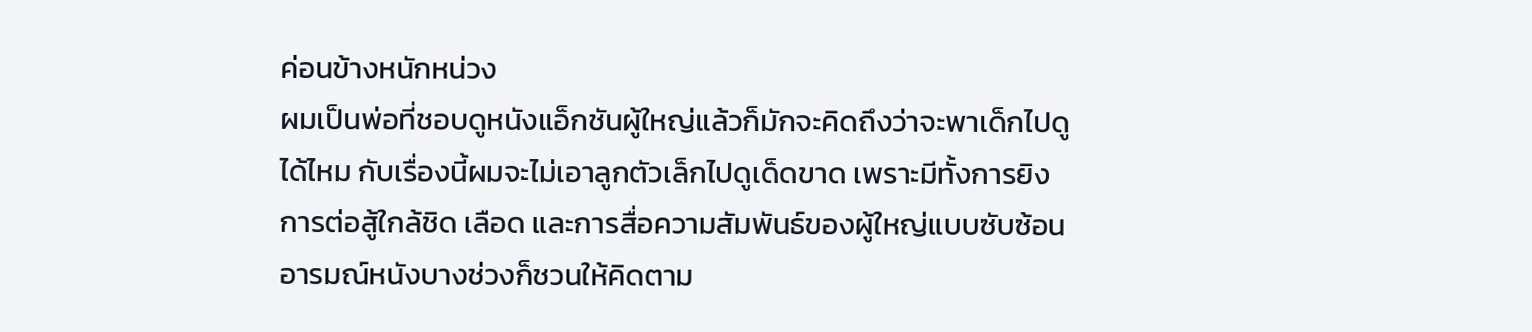ค่อนข้างหนักหน่วง
ผมเป็นพ่อที่ชอบดูหนังแอ็กชันผู้ใหญ่แล้วก็มักจะคิดถึงว่าจะพาเด็กไปดูได้ไหม กับเรื่องนี้ผมจะไม่เอาลูกตัวเล็กไปดูเด็ดขาด เพราะมีทั้งการยิง การต่อสู้ใกล้ชิด เลือด และการสื่อความสัมพันธ์ของผู้ใหญ่แบบซับซ้อน อารมณ์หนังบางช่วงก็ชวนให้คิดตาม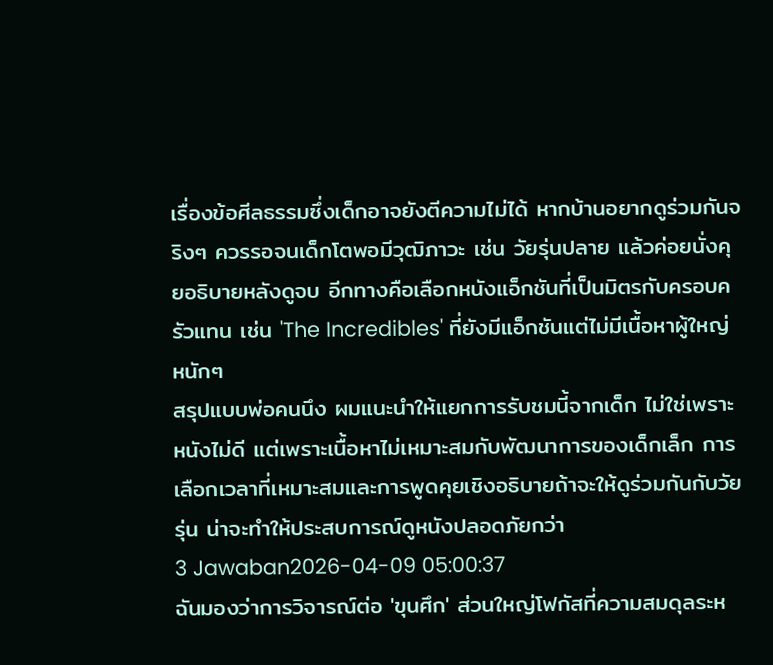เรื่องข้อศีลธรรมซึ่งเด็กอาจยังตีความไม่ได้ หากบ้านอยากดูร่วมกันจริงๆ ควรรอจนเด็กโตพอมีวุฒิภาวะ เช่น วัยรุ่นปลาย แล้วค่อยนั่งคุยอธิบายหลังดูจบ อีกทางคือเลือกหนังแอ็กชันที่เป็นมิตรกับครอบครัวแทน เช่น 'The Incredibles' ที่ยังมีแอ็กชันแต่ไม่มีเนื้อหาผู้ใหญ่หนักๆ
สรุปแบบพ่อคนนึง ผมแนะนำให้แยกการรับชมนี้จากเด็ก ไม่ใช่เพราะหนังไม่ดี แต่เพราะเนื้อหาไม่เหมาะสมกับพัฒนาการของเด็กเล็ก การเลือกเวลาที่เหมาะสมและการพูดคุยเชิงอธิบายถ้าจะให้ดูร่วมกันกับวัยรุ่น น่าจะทำให้ประสบการณ์ดูหนังปลอดภัยกว่า
3 Jawaban2026-04-09 05:00:37
ฉันมองว่าการวิจารณ์ต่อ 'ขุนศึก' ส่วนใหญ่โฟกัสที่ความสมดุลระห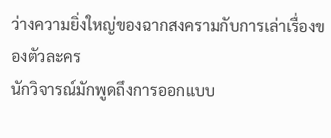ว่างความยิ่งใหญ่ของฉากสงครามกับการเล่าเรื่องของตัวละคร
นักวิจารณ์มักพูดถึงการออกแบบ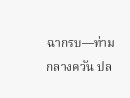ฉากรบ—ท่ามกลางควัน ปล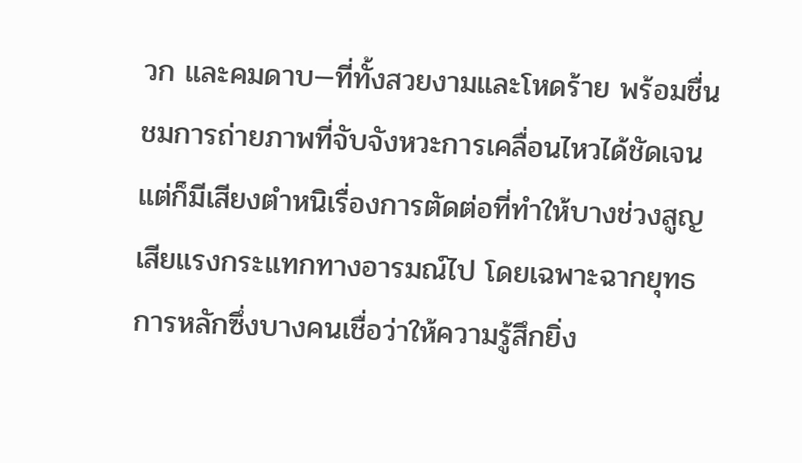วก และคมดาบ—ที่ทั้งสวยงามและโหดร้าย พร้อมชื่นชมการถ่ายภาพที่จับจังหวะการเคลื่อนไหวได้ชัดเจน แต่ก็มีเสียงตำหนิเรื่องการตัดต่อที่ทำให้บางช่วงสูญเสียแรงกระแทกทางอารมณ์ไป โดยเฉพาะฉากยุทธการหลักซึ่งบางคนเชื่อว่าให้ความรู้สึกยิ่ง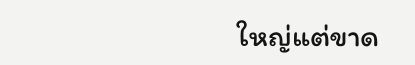ใหญ่แต่ขาด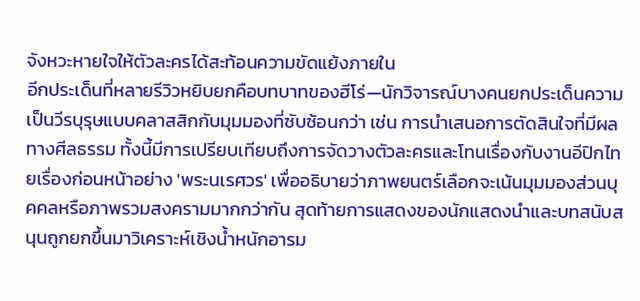จังหวะหายใจให้ตัวละครได้สะท้อนความขัดแย้งภายใน
อีกประเด็นที่หลายรีวิวหยิบยกคือบทบาทของฮีโร่—นักวิจารณ์บางคนยกประเด็นความเป็นวีรบุรุษแบบคลาสสิกกับมุมมองที่ซับซ้อนกว่า เช่น การนำเสนอการตัดสินใจที่มีผลทางศีลธรรม ทั้งนี้มีการเปรียบเทียบถึงการจัดวางตัวละครและโทนเรื่องกับงานอีปิกไทยเรื่องก่อนหน้าอย่าง 'พระนเรศวร' เพื่ออธิบายว่าภาพยนตร์เลือกจะเน้นมุมมองส่วนบุคคลหรือภาพรวมสงครามมากกว่ากัน สุดท้ายการแสดงของนักแสดงนำและบทสนับสนุนถูกยกขึ้นมาวิเคราะห์เชิงน้ำหนักอารม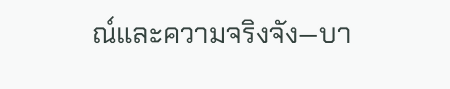ณ์และความจริงจัง—บา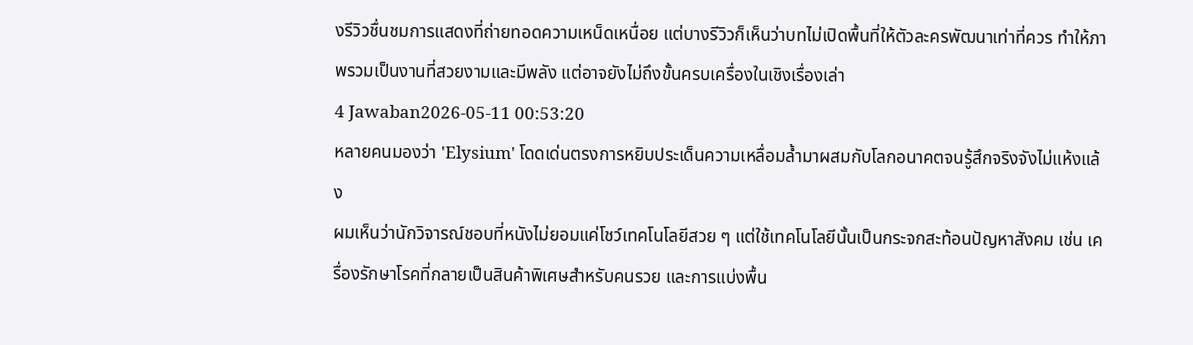งรีวิวชื่นชมการแสดงที่ถ่ายทอดความเหน็ดเหนื่อย แต่บางรีวิวก็เห็นว่าบทไม่เปิดพื้นที่ให้ตัวละครพัฒนาเท่าที่ควร ทำให้ภาพรวมเป็นงานที่สวยงามและมีพลัง แต่อาจยังไม่ถึงขั้นครบเครื่องในเชิงเรื่องเล่า
4 Jawaban2026-05-11 00:53:20
หลายคนมองว่า 'Elysium' โดดเด่นตรงการหยิบประเด็นความเหลื่อมล้ำมาผสมกับโลกอนาคตจนรู้สึกจริงจังไม่แห้งแล้ง
ผมเห็นว่านักวิจารณ์ชอบที่หนังไม่ยอมแค่โชว์เทคโนโลยีสวย ๆ แต่ใช้เทคโนโลยีนั้นเป็นกระจกสะท้อนปัญหาสังคม เช่น เครื่องรักษาโรคที่กลายเป็นสินค้าพิเศษสำหรับคนรวย และการแบ่งพื้น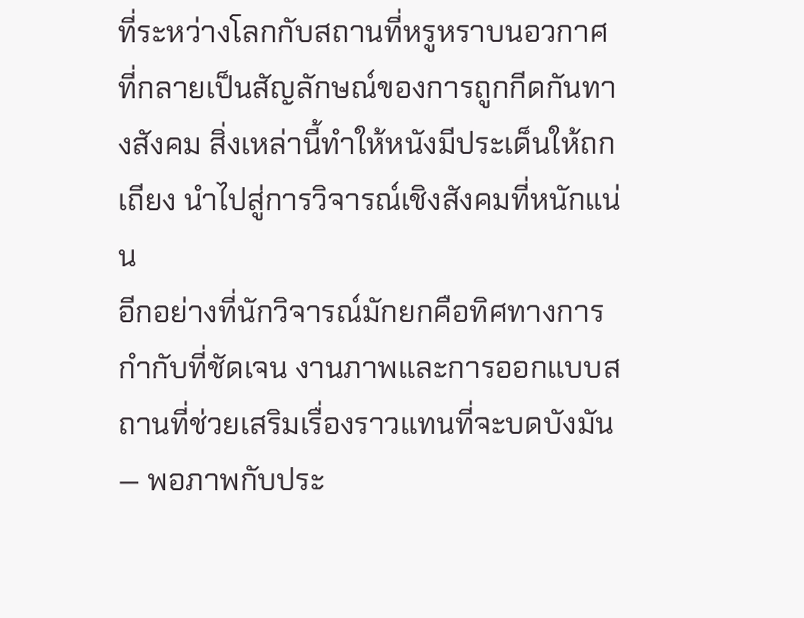ที่ระหว่างโลกกับสถานที่หรูหราบนอวกาศที่กลายเป็นสัญลักษณ์ของการถูกกีดกันทางสังคม สิ่งเหล่านี้ทำให้หนังมีประเด็นให้ถกเถียง นำไปสู่การวิจารณ์เชิงสังคมที่หนักแน่น
อีกอย่างที่นักวิจารณ์มักยกคือทิศทางการกำกับที่ชัดเจน งานภาพและการออกแบบสถานที่ช่วยเสริมเรื่องราวแทนที่จะบดบังมัน — พอภาพกับประ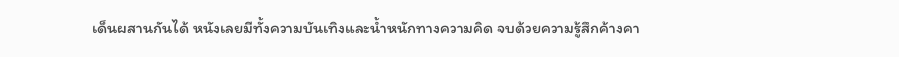เด็นผสานกันได้ หนังเลยมีทั้งความบันเทิงและน้ำหนักทางความคิด จบด้วยความรู้สึกค้างคา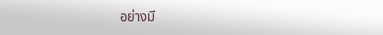อย่างมี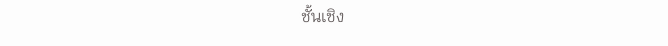ชั้นเชิง